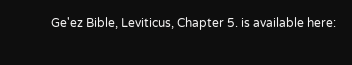Ge'ez Bible, Leviticus, Chapter 5. is available here: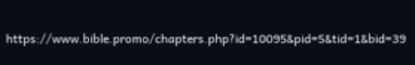https://www.bible.promo/chapters.php?id=10095&pid=5&tid=1&bid=39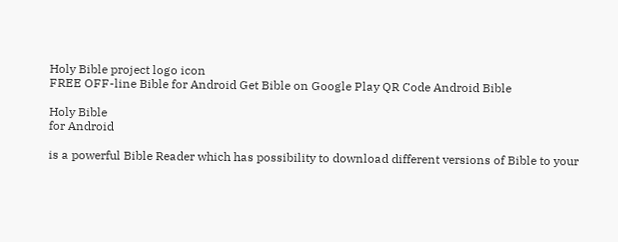Holy Bible project logo icon
FREE OFF-line Bible for Android Get Bible on Google Play QR Code Android Bible

Holy Bible
for Android

is a powerful Bible Reader which has possibility to download different versions of Bible to your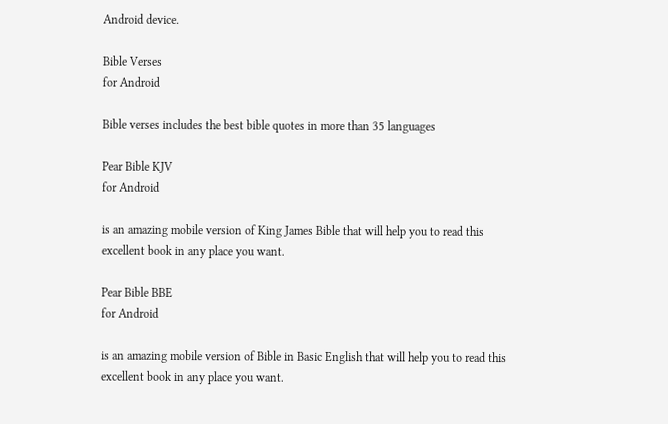Android device.

Bible Verses
for Android

Bible verses includes the best bible quotes in more than 35 languages

Pear Bible KJV
for Android

is an amazing mobile version of King James Bible that will help you to read this excellent book in any place you want.

Pear Bible BBE
for Android

is an amazing mobile version of Bible in Basic English that will help you to read this excellent book in any place you want.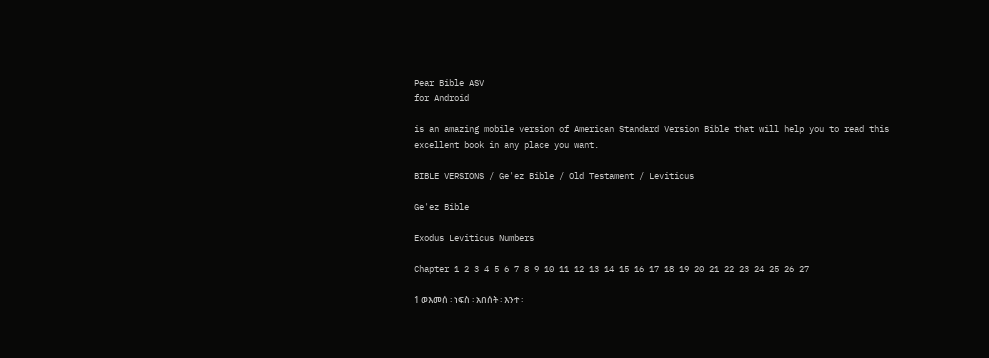Pear Bible ASV
for Android

is an amazing mobile version of American Standard Version Bible that will help you to read this excellent book in any place you want.

BIBLE VERSIONS / Ge'ez Bible / Old Testament / Leviticus

Ge'ez Bible

Exodus Leviticus Numbers

Chapter 1 2 3 4 5 6 7 8 9 10 11 12 13 14 15 16 17 18 19 20 21 22 23 24 25 26 27

1 ወእመሰ ፡ ነፍስ ፡ አበሰት ፡ እንተ ፡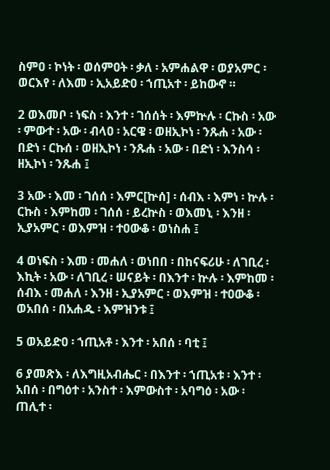ስምዐ ፡ ኮነት ፡ ወሰምዐት ፡ ቃለ ፡ አምሐልዋ ፡ ወያአምር ፡ ወርእየ ፡ ለእመ ፡ ኢአይድዐ ፡ ኀጢአተ ፡ ይከውኖ ።

2 ወእመቦ ፡ ነፍስ ፡ እንተ ፡ ገሰሰት ፡ እምኵሉ ፡ ርኩስ ፡ አው ፡ ምውተ ፡ አው ፡ ብላዐ ፡ አርዌ ፡ ወዘኢኮነ ፡ ንጹሐ ፡ አው ፡ በድነ ፡ ርኩሰ ፡ ወዘኢኮነ ፡ ንጹሐ ፡ አው ፡ በድነ ፡ እንስሳ ፡ ዘኢኮነ ፡ ንጹሐ ፤

3 አው ፡ እመ ፡ ገሰሰ ፡ እምር[ኵሰ] ፡ ሰብእ ፡ እምነ ፡ ኵሉ ፡ ርኩስ ፡ እምከመ ፡ ገሰሰ ፡ ይረኵስ ፡ ወእመኒ ፡ እንዘ ፡ ኢያአምር ፡ ወእምዝ ፡ ተዐውቆ ፡ ወነስሐ ፤

4 ወነፍስ ፡ እመ ፡ መሐለ ፡ ወነበበ ፡ በከናፍሪሁ ፡ ለገቢረ ፡ እኪት ፡ አው ፡ ለገቢረ ፡ ሠናይት ፡ በእንተ ፡ ኵሉ ፡ እምከመ ፡ ሰብእ ፡ መሐለ ፡ እንዘ ፡ ኢያአምር ፡ ወእምዝ ፡ ተዐውቆ ፡ ወአበሰ ፡ በአሐዱ ፡ እምዝንቱ ፤

5 ወአይድዐ ፡ ኀጢአቶ ፡ እንተ ፡ አበሰ ፡ ባቲ ፤

6 ያመጽእ ፡ ለእግዚአብሔር ፡ በእንተ ፡ ኀጢአቱ ፡ እንተ ፡ አበሰ ፡ በግዕተ ፡ አንስተ ፡ እምውስተ ፡ አባግዕ ፡ አው ፡ ጠሊተ ፡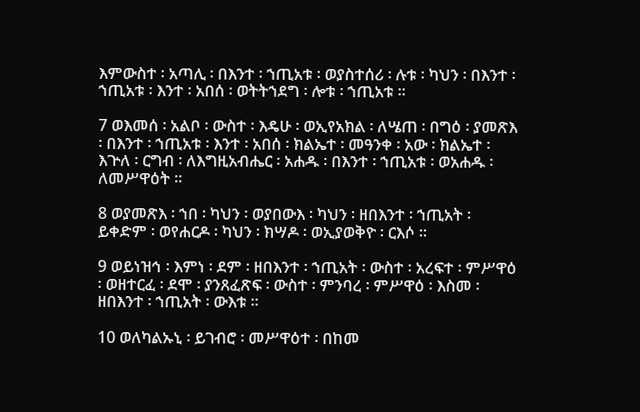እምውስተ ፡ አጣሊ ፡ በእንተ ፡ ኀጢአቱ ፡ ወያስተሰሪ ፡ ሉቱ ፡ ካህን ፡ በእንተ ፡ ኀጢአቱ ፡ እንተ ፡ አበሰ ፡ ወትትኀደግ ፡ ሎቱ ፡ ኀጢአቱ ።

7 ወእመሰ ፡ አልቦ ፡ ውስተ ፡ እዴሁ ፡ ወኢየአክል ፡ ለሤጠ ፡ በግዕ ፡ ያመጽእ ፡ በእንተ ፡ ኀጢአቱ ፡ እንተ ፡ አበሰ ፡ ክልኤተ ፡ መዓንቀ ፡ አው ፡ ክልኤተ ፡ እጕለ ፡ ርግብ ፡ ለእግዚአብሔር ፡ አሐዱ ፡ በእንተ ፡ ኀጢአቱ ፡ ወአሐዱ ፡ ለመሥዋዕት ።

8 ወያመጽእ ፡ ኀበ ፡ ካህን ፡ ወያበውእ ፡ ካህን ፡ ዘበእንተ ፡ ኀጢአት ፡ ይቀድም ፡ ወየሐርዶ ፡ ካህን ፡ ክሣዶ ፡ ወኢያወቅዮ ፡ ርእሶ ።

9 ወይነዝኅ ፡ እምነ ፡ ደም ፡ ዘበእንተ ፡ ኀጢአት ፡ ውስተ ፡ አረፍተ ፡ ምሥዋዕ ፡ ወዘተርፈ ፡ ደሞ ፡ ያንጸፈጽፍ ፡ ውስተ ፡ ምንባረ ፡ ምሥዋዕ ፡ እስመ ፡ ዘበእንተ ፡ ኀጢአት ፡ ውእቱ ።

10 ወለካልኡኒ ፡ ይገብሮ ፡ መሥዋዕተ ፡ በከመ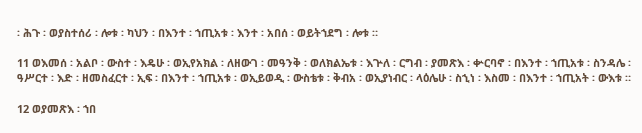፡ ሕጉ ፡ ወያስተሰሪ ፡ ሎቱ ፡ ካህን ፡ በእንተ ፡ ኀጢአቱ ፡ እንተ ፡ አበሰ ፡ ወይትኀደግ ፡ ሎቱ ።

11 ወእመሰ ፡ አልቦ ፡ ውስተ ፡ እዴሁ ፡ ወኢየአክል ፡ ለዘውገ ፡ መዓንቅ ፡ ወለክልኤቱ ፡ እጕለ ፡ ርግብ ፡ ያመጽእ ፡ ቍርባኖ ፡ በእንተ ፡ ኀጢአቱ ፡ ስንዳሌ ፡ ዓሥርተ ፡ እድ ፡ ዘመስፈርተ ፡ ኢፍ ፡ በእንተ ፡ ኀጢአቱ ፡ ወኢይወዲ ፡ ውስቴቱ ፡ ቅብአ ፡ ወኢያነብር ፡ ላዕሌሁ ፡ ስኂነ ፡ እስመ ፡ በእንተ ፡ ኀጢአት ፡ ውእቱ ።

12 ወያመጽእ ፡ ኀበ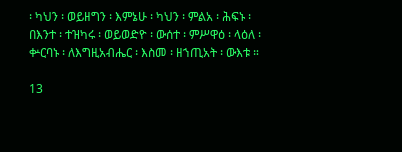፡ ካህን ፡ ወይዘግን ፡ እምኔሁ ፡ ካህን ፡ ምልአ ፡ ሕፍኑ ፡ በእንተ ፡ ተዝካሩ ፡ ወይወድዮ ፡ ውሰተ ፡ ምሥዋዕ ፡ ላዕለ ፡ ቍርባኑ ፡ ለእግዚአብሔር ፡ እስመ ፡ ዘኀጢአት ፡ ውእቱ ።

13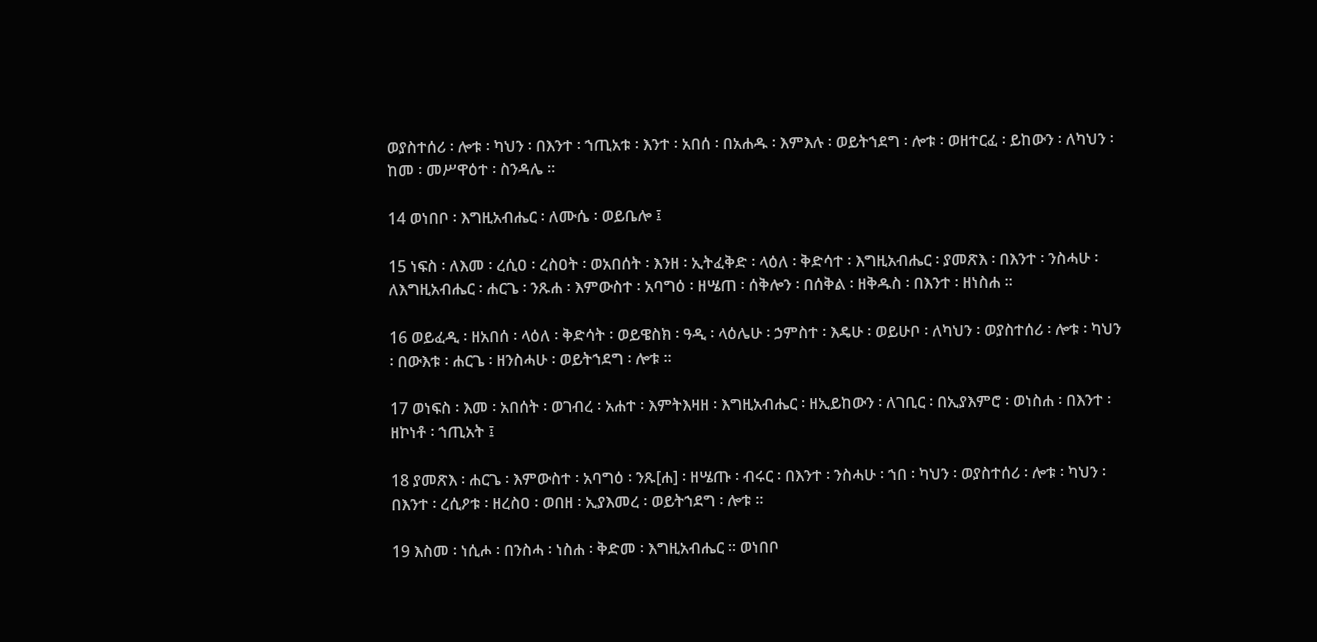ወያስተሰሪ ፡ ሎቱ ፡ ካህን ፡ በእንተ ፡ ኀጢአቱ ፡ እንተ ፡ አበሰ ፡ በአሐዱ ፡ እምእሉ ፡ ወይትኀደግ ፡ ሎቱ ፡ ወዘተርፈ ፡ ይከውን ፡ ለካህን ፡ ከመ ፡ መሥዋዕተ ፡ ስንዳሌ ።

14 ወነበቦ ፡ እግዚአብሔር ፡ ለሙሴ ፡ ወይቤሎ ፤

15 ነፍስ ፡ ለእመ ፡ ረሲዐ ፡ ረስዐት ፡ ወአበሰት ፡ እንዘ ፡ ኢትፈቅድ ፡ ላዕለ ፡ ቅድሳተ ፡ እግዚአብሔር ፡ ያመጽእ ፡ በእንተ ፡ ንስሓሁ ፡ ለእግዚአብሔር ፡ ሐርጌ ፡ ንጹሐ ፡ እምውስተ ፡ አባግዕ ፡ ዘሤጠ ፡ ሰቅሎን ፡ በሰቅል ፡ ዘቅዱስ ፡ በእንተ ፡ ዘነስሐ ።

16 ወይፈዲ ፡ ዘአበሰ ፡ ላዕለ ፡ ቅድሳት ፡ ወይዌስክ ፡ ዓዲ ፡ ላዕሌሁ ፡ ኃምስተ ፡ እዴሁ ፡ ወይሁቦ ፡ ለካህን ፡ ወያስተሰሪ ፡ ሎቱ ፡ ካህን ፡ በውእቱ ፡ ሐርጌ ፡ ዘንስሓሁ ፡ ወይትኀደግ ፡ ሎቱ ።

17 ወነፍስ ፡ እመ ፡ አበሰት ፡ ወገብረ ፡ አሐተ ፡ እምትእዛዘ ፡ እግዚአብሔር ፡ ዘኢይከውን ፡ ለገቢር ፡ በኢያእምሮ ፡ ወነስሐ ፡ በእንተ ፡ ዘኮነቶ ፡ ኀጢአት ፤

18 ያመጽእ ፡ ሐርጌ ፡ እምውስተ ፡ አባግዕ ፡ ንጹ[ሐ] ፡ ዘሤጡ ፡ ብሩር ፡ በእንተ ፡ ንስሓሁ ፡ ኀበ ፡ ካህን ፡ ወያስተሰሪ ፡ ሎቱ ፡ ካህን ፡ በእንተ ፡ ረሲዖቱ ፡ ዘረስዐ ፡ ወበዘ ፡ ኢያእመረ ፡ ወይትኀደግ ፡ ሎቱ ።

19 እስመ ፡ ነሲሖ ፡ በንስሓ ፡ ነስሐ ፡ ቅድመ ፡ እግዚአብሔር ። ወነበቦ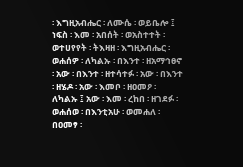፡ እግዚአብሔር ፡ ለሙሴ ፡ ወይቤሎ ፤ ነፍስ ፡ እመ ፡ አበሰት ፡ ወአስተተት ፡ ወተሀየየት ፡ ትእዛዘ ፡ እግዚአብሔር ፡ ወሐሰዎ ፡ ለካልኡ ፡ በእንተ ፡ ዘአማኅፀኖ ፡ አው ፡ በእንተ ፡ ዘተሳተፉ ፡ አው ፡ በእንተ ፡ ዘሄዶ ፡ አው ፡ እመቦ ፡ ዘዐመዖ ፡ ለካልኡ ፤ አው ፡ እመ ፡ ረከበ ፡ ዘገደፉ ፡ ወሐሰወ ፡ በእንቲአሁ ፡ ወመሐለ ፡ በዐመፃ ፡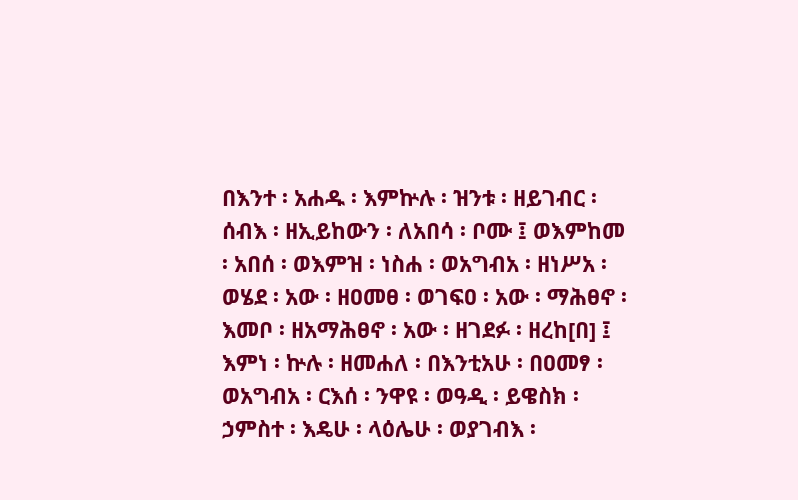በእንተ ፡ አሐዱ ፡ እምኵሉ ፡ ዝንቱ ፡ ዘይገብር ፡ ሰብእ ፡ ዘኢይከውን ፡ ለአበሳ ፡ ቦሙ ፤ ወእምከመ ፡ አበሰ ፡ ወእምዝ ፡ ነስሐ ፡ ወአግብአ ፡ ዘነሥአ ፡ ወሄደ ፡ አው ፡ ዘዐመፀ ፡ ወገፍዐ ፡ አው ፡ ማሕፀኖ ፡ እመቦ ፡ ዘአማሕፀኖ ፡ አው ፡ ዘገደፉ ፡ ዘረከ[በ] ፤ እምነ ፡ ኵሉ ፡ ዘመሐለ ፡ በእንቲአሁ ፡ በዐመፃ ፡ ወአግብአ ፡ ርእሰ ፡ ንዋዩ ፡ ወዓዲ ፡ ይዌስክ ፡ ኃምስተ ፡ እዴሁ ፡ ላዕሌሁ ፡ ወያገብእ ፡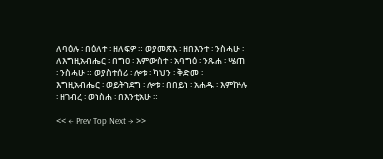ለባዕሉ ፡ በዕለተ ፡ ዘለፍዎ ። ወያመጽእ ፡ ዘበእንተ ፡ ንስሓሁ ፡ ለእግዚአብሔር ፡ በግዐ ፡ እምውስተ ፡ አባግዕ ፡ ንጹሐ ፡ ሤጠ ፡ ንስሓሁ ። ወያስተሰሪ ፡ ሎቱ ፡ ካህን ፡ ቅድመ ፡ እግዚአብሔር ፡ ወይትኀደግ ፡ ሎቱ ፡ በበይነ ፡ አሐዱ ፡ እምኵሉ ፡ ዘገብረ ፡ ወነስሐ ፡ በእንቲአሁ ።

<< ← Prev Top Next → >>